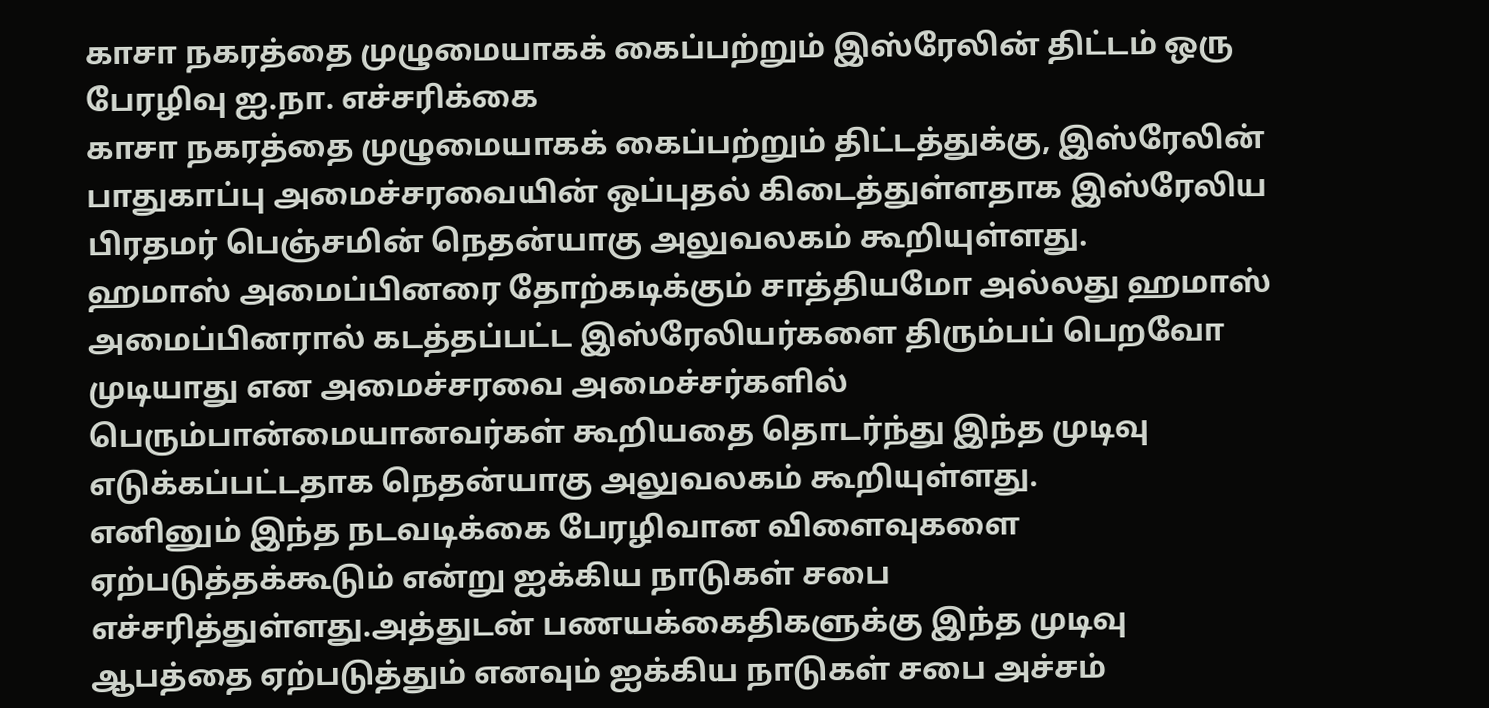காசா நகரத்தை முழுமையாகக் கைப்பற்றும் இஸ்ரேலின் திட்டம் ஒரு பேரழிவு ஐ.நா. எச்சரிக்கை
காசா நகரத்தை முழுமையாகக் கைப்பற்றும் திட்டத்துக்கு, இஸ்ரேலின் பாதுகாப்பு அமைச்சரவையின் ஒப்புதல் கிடைத்துள்ளதாக இஸ்ரேலிய பிரதமர் பெஞ்சமின் நெதன்யாகு அலுவலகம் கூறியுள்ளது.
ஹமாஸ் அமைப்பினரை தோற்கடிக்கும் சாத்தியமோ அல்லது ஹமாஸ் அமைப்பினரால் கடத்தப்பட்ட இஸ்ரேலியர்களை திரும்பப் பெறவோ முடியாது என அமைச்சரவை அமைச்சர்களில் பெரும்பான்மையானவர்கள் கூறியதை தொடர்ந்து இந்த முடிவு எடுக்கப்பட்டதாக நெதன்யாகு அலுவலகம் கூறியுள்ளது.
எனினும் இந்த நடவடிக்கை பேரழிவான விளைவுகளை ஏற்படுத்தக்கூடும் என்று ஐக்கிய நாடுகள் சபை எச்சரித்துள்ளது.அத்துடன் பணயக்கைதிகளுக்கு இந்த முடிவு ஆபத்தை ஏற்படுத்தும் எனவும் ஐக்கிய நாடுகள் சபை அச்சம்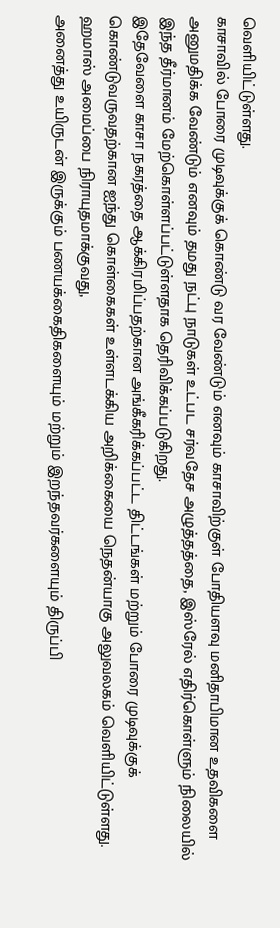வெளியிட்டுள்ளது.
காசாவில் போரை முடிவுக்குக் கொண்டு வர வேண்டும் எனவும் காசாவிற்குள் போதியளவு மனிதாபிமான உதவிகளை அனுமதிக்க வேண்டும் எனவும் தமது நட்பு நாடுகள் உட்பட சர்வதேச அழுத்தத்தை, இஸ்ரேல் எதிர்கொள்ளும் நிலையில் இந்த தீர்மானம் மேற்கொள்ளப்பட்டுள்ளதாக தெரிவிக்கப்படுகிறது.
இதேவேளை காசா நகரத்தை ஆக்கிரமிப்பதற்கான அங்கீகரிக்கப்பட்ட திட்டங்கள் மற்றும் போரை முடிவுக்குக் கொண்டுவருவதற்கான ஐந்து கொள்கைகள் உள்ளடக்கிய அறிக்கையை நெதன்யாகு அலுவலகம் வெளியிட்டுள்ளது.
ஹமாஸ் அமைப்பை நிராயுதமாக்குவது,
அனைத்து உயிருடன் இருக்கும் பணயக்கைதிகளையும் மற்றும் இறந்தவர்களையும் திருப்பி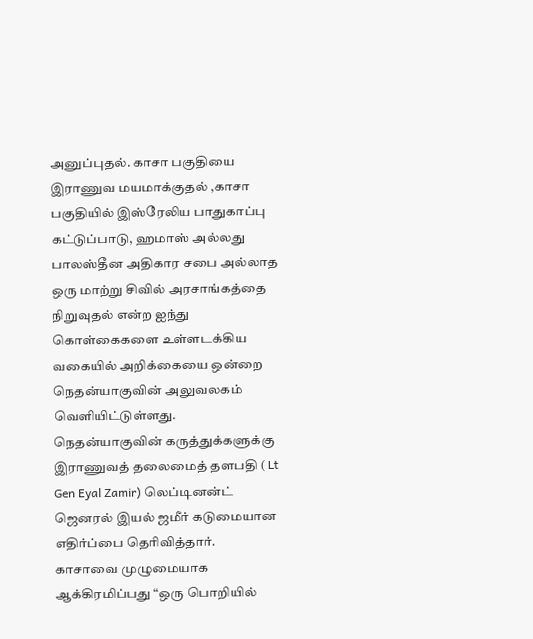அனுப்புதல். காசா பகுதியை இராணுவ மயமாக்குதல் ,காசா பகுதியில் இஸ்ரேலிய பாதுகாப்பு கட்டுப்பாடு, ஹமாஸ் அல்லது பாலஸ்தீன அதிகார சபை அல்லாத ஒரு மாற்று சிவில் அரசாங்கத்தை நிறுவுதல் என்ற ஐந்து கொள்கைகளை உள்ளடக்கிய வகையில் அறிக்கையை ஒன்றை நெதன்யாகுவின் அலுவலகம் வெளியிட்டுள்ளது.
நெதன்யாகுவின் கருத்துக்களுக்கு இராணுவத் தலைமைத் தளபதி ( Lt Gen Eyal Zamir) லெப்டினன்ட் ஜெனரல் இயல் ஜமீர் கடுமையான எதிர்ப்பை தெரிவித்தார்.
காசாவை முழுமையாக ஆக்கிரமிப்பது “ஒரு பொறியில்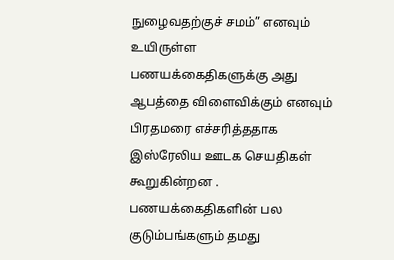நுழைவதற்குச் சமம்” எனவும் உயிருள்ள பணயக்கைதிகளுக்கு அது ஆபத்தை விளைவிக்கும் எனவும் பிரதமரை எச்சரித்ததாக இஸ்ரேலிய ஊடக செயதிகள் கூறுகின்றன .
பணயக்கைதிகளின் பல குடும்பங்களும் தமது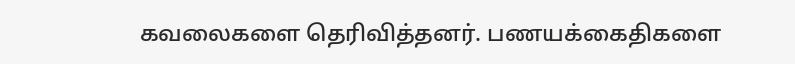கவலைகளை தெரிவித்தனர். பணயக்கைதிகளை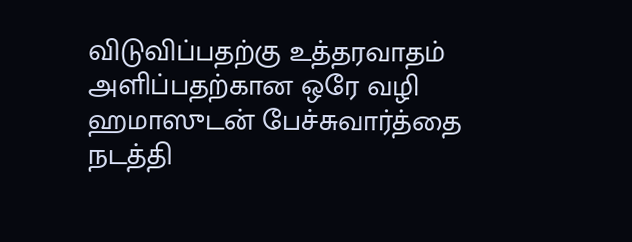விடுவிப்பதற்கு உத்தரவாதம் அளிப்பதற்கான ஒரே வழி ஹமாஸுடன் பேச்சுவார்த்தை நடத்தி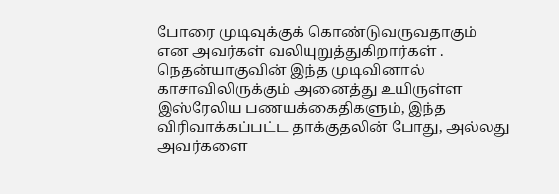போரை முடிவுக்குக் கொண்டுவருவதாகும் என அவர்கள் வலியுறுத்துகிறார்கள் .
நெதன்யாகுவின் இந்த முடிவினால் காசாவிலிருக்கும் அனைத்து உயிருள்ள இஸ்ரேலிய பணயக்கைதிகளும், இந்த விரிவாக்கப்பட்ட தாக்குதலின் போது, அல்லது அவர்களை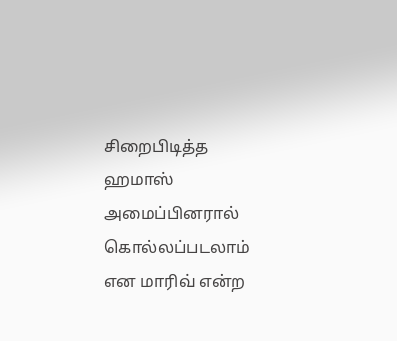சிறைபிடித்த ஹமாஸ் அமைப்பினரால் கொல்லப்படலாம் என மாரிவ் என்ற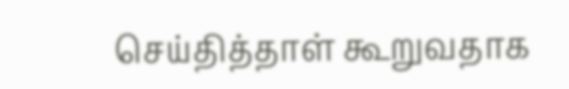செய்தித்தாள் கூறுவதாக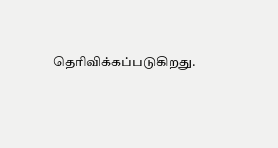தெரிவிக்கப்படுகிறது.